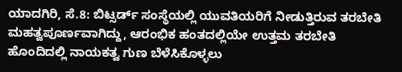ಯಾದಗಿರಿ, ಸೆ.8: ಬಿಟ್ಸರ್ಡ್ ಸಂಸ್ಥೆಯಲ್ಲಿ ಯುವತಿಯರಿಗೆ ನೀಡುತ್ತಿರುವ ತರಬೇತಿ ಮಹತ್ವಪೂರ್ಣವಾಗಿದ್ದು, ಆರಂಭಿಕ ಹಂತದಲ್ಲಿಯೇ ಉತ್ತಮ ತರಬೇತಿ ಹೊಂದಿದಲ್ಲಿ ನಾಯಕತ್ವ ಗುಣ ಬೆಳೆಸಿಕೊಳ್ಳಲು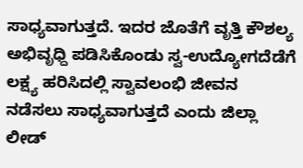ಸಾಧ್ಯವಾಗುತ್ತದೆ. ಇದರ ಜೊತೆಗೆ ವೃತ್ತಿ ಕೌಶಲ್ಯ ಅಭಿವೃಧ್ದಿ ಪಡಿಸಿಕೊಂಡು ಸ್ವ-ಉದ್ಯೋಗದೆಡೆಗೆ ಲಕ್ಷ್ಯ ಹರಿಸಿದಲ್ಲಿ ಸ್ವಾವಲಂಭಿ ಜೀವನ ನಡೆಸಲು ಸಾಧ್ಯವಾಗುತ್ತದೆ ಎಂದು ಜಿಲ್ಲಾ ಲೀಡ್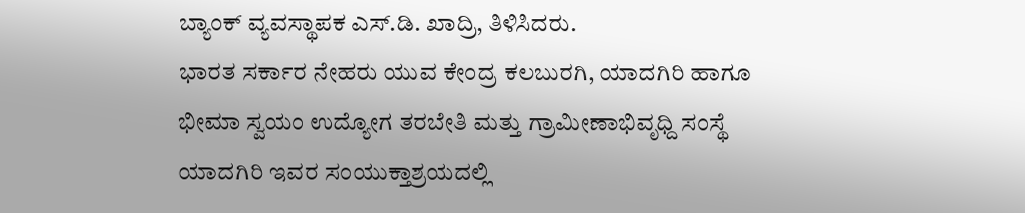ಬ್ಯಾಂಕ್ ವ್ಯವಸ್ಥಾಪಕ ಎಸ್.ಡಿ. ಖಾದ್ರಿ, ತಿಳಿಸಿದರು.
ಭಾರತ ಸರ್ಕಾರ ನೇಹರು ಯುವ ಕೇಂದ್ರ ಕಲಬುರಗಿ, ಯಾದಗಿರಿ ಹಾಗೂ ಭೀಮಾ ಸ್ವಯಂ ಉದ್ಯೋಗ ತರಬೇತಿ ಮತ್ತು ಗ್ರಾಮೀಣಾಭಿವೃಧ್ದಿ ಸಂಸ್ಥೆ ಯಾದಗಿರಿ ಇವರ ಸಂಯುಕ್ತಾಶ್ರಯದಲ್ಲಿ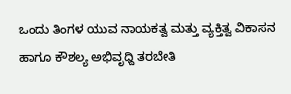ಒಂದು ತಿಂಗಳ ಯುವ ನಾಯಕತ್ವ ಮತ್ತು ವ್ಯಕ್ತಿತ್ವ ವಿಕಾಸನ ಹಾಗೂ ಕೌಶಲ್ಯ ಅಭಿವೃಧ್ದಿ ತರಬೇತಿ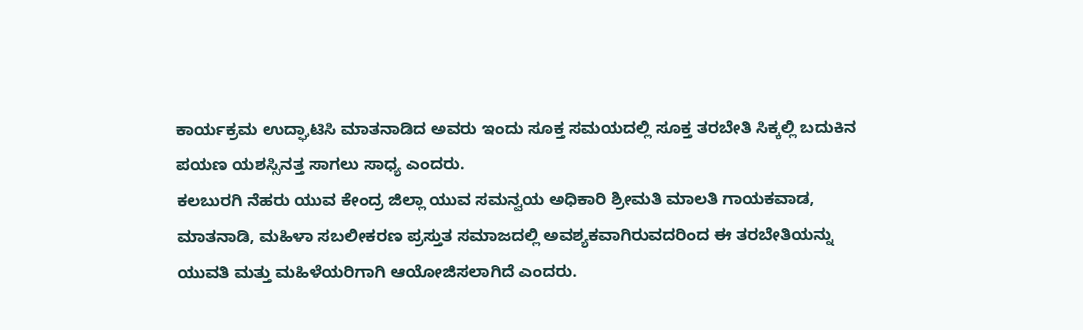ಕಾರ್ಯಕ್ರಮ ಉದ್ಘಾಟಿಸಿ ಮಾತನಾಡಿದ ಅವರು ಇಂದು ಸೂಕ್ತ ಸಮಯದಲ್ಲಿ ಸೂಕ್ತ ತರಬೇತಿ ಸಿಕ್ಕಲ್ಲಿ ಬದುಕಿನ ಪಯಣ ಯಶಸ್ಸಿನತ್ತ ಸಾಗಲು ಸಾಧ್ಯ ಎಂದರು.
ಕಲಬುರಗಿ ನೆಹರು ಯುವ ಕೇಂದ್ರ ಜಿಲ್ಲಾ ಯುವ ಸಮನ್ವಯ ಅಧಿಕಾರಿ ಶ್ರೀಮತಿ ಮಾಲತಿ ಗಾಯಕವಾಡ, ಮಾತನಾಡಿ, ಮಹಿಳಾ ಸಬಲೀಕರಣ ಪ್ರಸ್ತುತ ಸಮಾಜದಲ್ಲಿ ಅವಶ್ಯಕವಾಗಿರುವದರಿಂದ ಈ ತರಬೇತಿಯನ್ನು ಯುವತಿ ಮತ್ತು ಮಹಿಳೆಯರಿಗಾಗಿ ಆಯೋಜಿಸಲಾಗಿದೆ ಎಂದರು.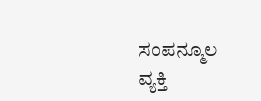ಸಂಪನ್ಮೂಲ ವ್ಯಕ್ತಿ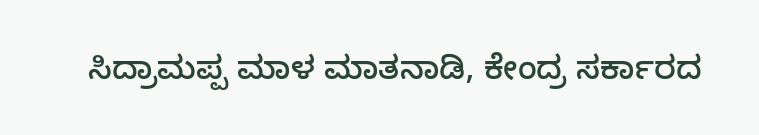ಸಿದ್ರಾಮಪ್ಪ ಮಾಳ ಮಾತನಾಡಿ, ಕೇಂದ್ರ ಸರ್ಕಾರದ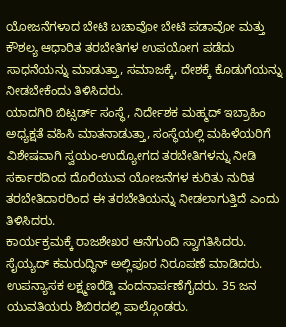ಯೋಜನೆಗಳಾದ ಬೇಟಿ ಬಚಾವೋ ಬೇಟಿ ಪಡಾವೋ ಮತ್ತು ಕೌಶಲ್ಯ ಆಧಾರಿತ ತರಬೇತಿಗಳ ಉಪಯೋಗ ಪಡೆದು ಸಾಧನೆಯನ್ನು ಮಾಡುತ್ತಾ, ಸಮಾಜಕ್ಕೆ, ದೇಶಕ್ಕೆ ಕೊಡುಗೆಯನ್ನು ನೀಡಬೇಕೆಂದು ತಿಳಿಸಿದರು.
ಯಾದಗಿರಿ ಬಿಟ್ಸರ್ಡ್ ಸಂಸ್ಥೆ, ನಿರ್ದೇಶಕ ಮಹ್ಮದ್ ಇಬ್ರಾಹಿಂ ಅಧ್ಯಕ್ಷತೆ ವಹಿಸಿ ಮಾತನಾಡುತ್ತಾ, ಸಂಸ್ಥೆಯಲ್ಲಿ ಮಹಿಳೆಯರಿಗೆ ವಿಶೇಷವಾಗಿ ಸ್ವಯಂ-ಉದ್ಯೋಗದ ತರಬೇತಿಗಳನ್ನು ನೀಡಿ ಸರ್ಕಾರದಿಂದ ದೊರೆಯುವ ಯೋಜನೆಗಳ ಕುರಿತು ನುರಿತ ತರಬೇತಿದಾರರಿಂದ ಈ ತರಬೇತಿಯನ್ನು ನೀಡಲಾಗುತ್ತಿದೆ ಎಂದು ತಿಳಿಸಿದರು.
ಕಾರ್ಯಕ್ರಮಕ್ಕೆ ರಾಜಶೇಖರ ಆನೆಗುಂದಿ ಸ್ವಾಗತಿಸಿದರು. ಸೈಯ್ಯದ್ ಕಮರುದ್ಧಿನ್ ಅಲ್ಲಿಪೂರ ನಿರೂಪಣೆ ಮಾಡಿದರು. ಉಪನ್ಯಾಸಕ ಲಕ್ಷ್ಮಣರೆಡ್ಡಿ ವಂದನಾರ್ಪಣೆಗೈದರು. 35 ಜನ ಯುವತಿಯರು ಶಿಬಿರದಲ್ಲಿ ಪಾಲ್ಗೊಂಡರು.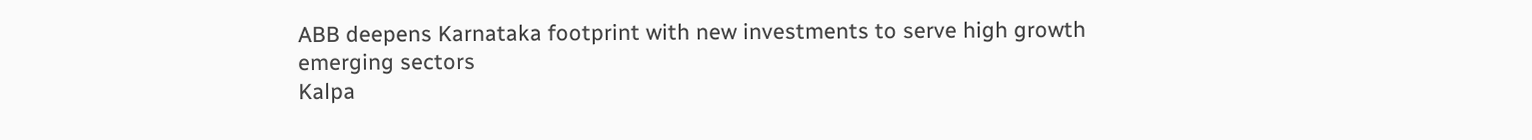ABB deepens Karnataka footprint with new investments to serve high growth emerging sectors
Kalpa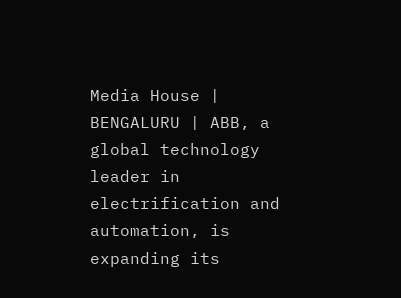Media House | BENGALURU | ABB, a global technology leader in electrification and automation, is expanding its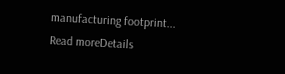manufacturing footprint...
Read moreDetails